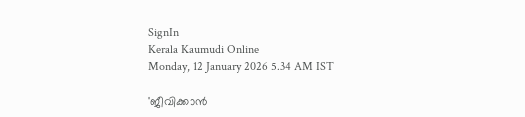SignIn
Kerala Kaumudi Online
Monday, 12 January 2026 5.34 AM IST

'ജീവിക്കാൻ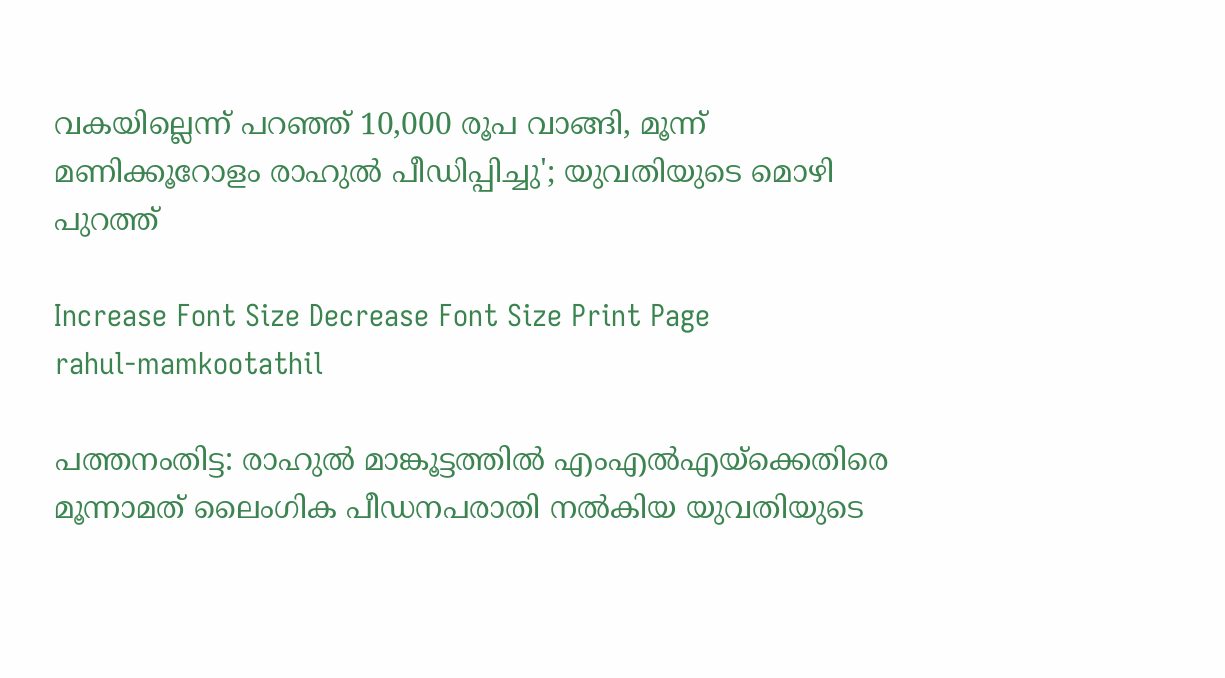വകയില്ലെന്ന് പറഞ്ഞ് 10,000 രൂപ വാങ്ങി, മൂന്ന് മണിക്കൂറോളം രാഹുൽ പീഡിപ്പിച്ചു'; യുവതിയുടെ മൊഴി പുറത്ത്

Increase Font Size Decrease Font Size Print Page
rahul-mamkootathil

പത്തനംതിട്ട: രാഹുൽ മാങ്കൂട്ടത്തിൽ എംഎൽഎയ്ക്കെതിരെ മൂന്നാമത് ലൈംഗിക പീഡനപരാതി നൽകിയ യുവതിയുടെ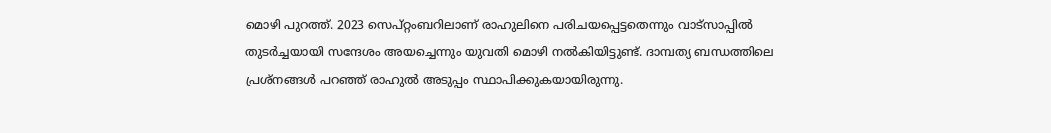മൊഴി പുറത്ത്. 2023 സെപ്റ്റംബറിലാണ് രാഹുലിനെ പരിചയപ്പെട്ടതെന്നും വാട്സാപ്പിൽ തുടര്‍ച്ചയായി സന്ദേശം അയച്ചെന്നും യുവതി മൊഴി നൽകിയിട്ടുണ്ട്. ദാമ്പത്യ ബന്ധത്തിലെ പ്രശ്നങ്ങള്‍ പറഞ്ഞ് രാഹുൽ അടുപ്പം സ്ഥാപിക്കുകയായിരുന്നു.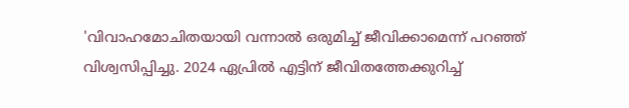'വിവാഹമോചിതയായി വന്നാൽ ഒരുമിച്ച് ജീവിക്കാമെന്ന് പറഞ്ഞ് വിശ്വസിപ്പിച്ചു. 2024 ഏപ്രിൽ എട്ടിന് ജീവിതത്തേക്കുറിച്ച്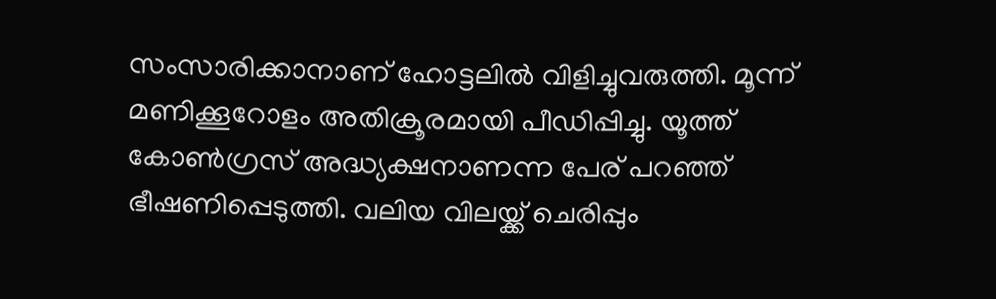സംസാരിക്കാനാണ് ഹോട്ടലിൽ വിളിച്ചുവരുത്തി. മൂന്ന് മണിക്കൂറോളം അതിക്രൂരമായി പീഡിപ്പിച്ചു. യൂത്ത് കോൺഗ്രസ് അദ്ധ്യക്ഷനാണന്ന പേര് പറഞ്ഞ് ഭീഷണിപ്പെടുത്തി. വലിയ വിലയ്ക്ക് ചെരിപ്പും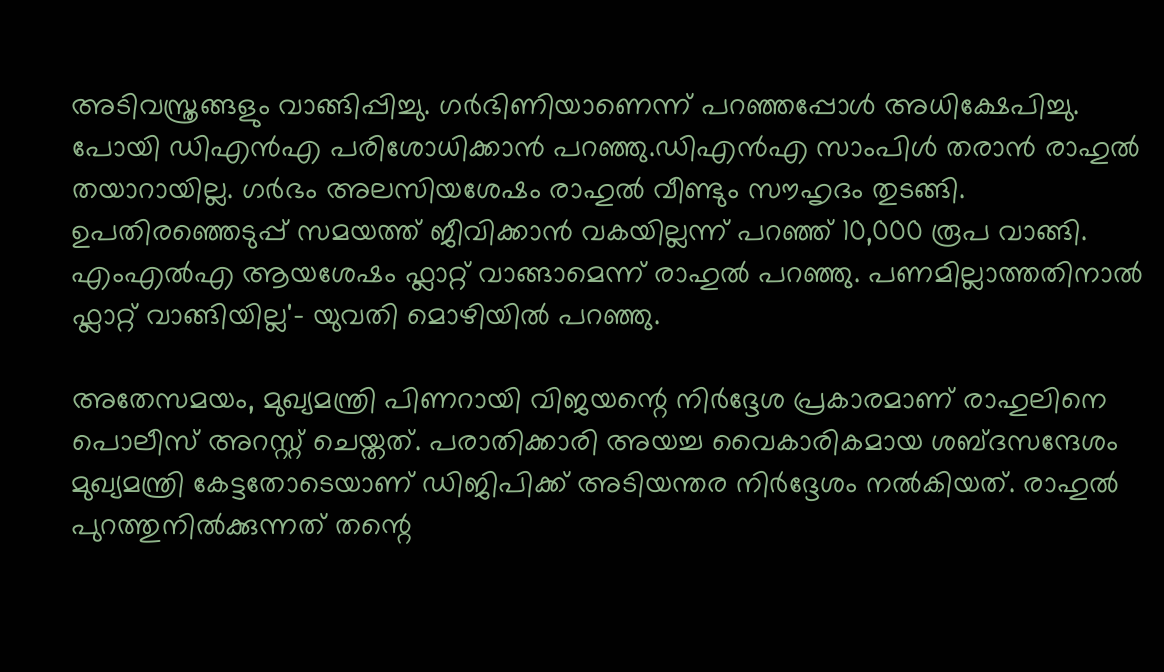അടിവസ്ത്രങ്ങളും വാങ്ങിപ്പിച്ചു. ഗർഭിണിയാണെന്ന് പറഞ്ഞപ്പോൾ അധിക്ഷേപിച്ചു. പോയി ഡിഎൻഎ പരിശോധിക്കാൻ പറഞ്ഞു.ഡിഎൻഎ സാംപിൾ തരാൻ രാഹുൽ തയാറായില്ല. ഗർഭം അലസിയശേഷം രാഹുൽ വീണ്ടും സൗഹൃദം തുടങ്ങി. ഉപതിരഞ്ഞെടുപ്പ് സമയത്ത് ജീവിക്കാൻ വകയില്ലന്ന് പറഞ്ഞ് 10,000 രൂപ വാങ്ങി. എംഎൽഎ ആയശേഷം ഫ്ലാറ്റ് വാങ്ങാമെന്ന് രാഹുൽ പറഞ്ഞു. പണമില്ലാത്തതിനാൽ ഫ്ലാറ്റ് വാങ്ങിയില്ല'- യുവതി മൊഴിയിൽ പറഞ്ഞു.

അതേസമയം, മുഖ്യമന്ത്രി പിണറായി വിജയന്റെ നിർദ്ദേശ പ്രകാരമാണ് രാഹുലിനെ പൊലീസ് അറസ്റ്റ് ചെയ്തത്. പരാതിക്കാരി അയച്ച വൈകാരികമായ ശബ്ദസന്ദേശം മുഖ്യമന്ത്രി കേട്ടതോടെയാണ് ഡിജിപിക്ക് അടിയന്തര നിർദ്ദേശം നൽകിയത്. രാഹുൽ പുറത്തുനിൽക്കുന്നത് തന്റെ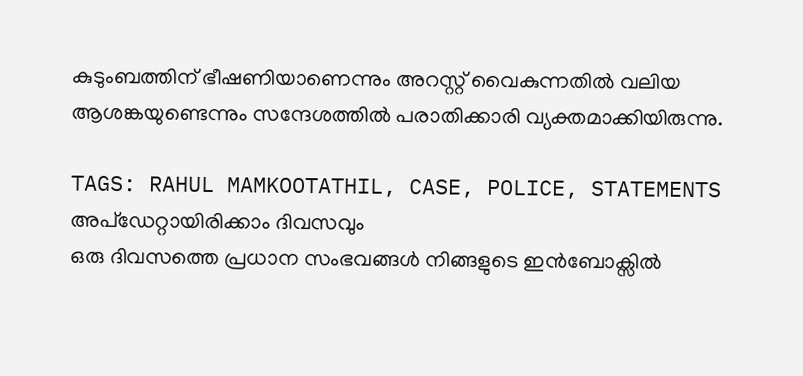കുടുംബത്തിന് ഭീഷണിയാണെന്നും അറസ്റ്റ് വൈകുന്നതിൽ വലിയ ആശങ്കയുണ്ടെന്നും സന്ദേശത്തിൽ പരാതിക്കാരി വ്യക്തമാക്കിയിരുന്നു.

TAGS: RAHUL MAMKOOTATHIL, CASE, POLICE, STATEMENTS
അപ്ഡേറ്റായിരിക്കാം ദിവസവും
ഒരു ദിവസത്തെ പ്രധാന സംഭവങ്ങൾ നിങ്ങളുടെ ഇൻബോക്സിൽ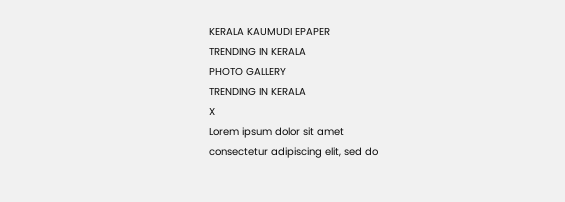KERALA KAUMUDI EPAPER
TRENDING IN KERALA
PHOTO GALLERY
TRENDING IN KERALA
X
Lorem ipsum dolor sit amet
consectetur adipiscing elit, sed do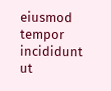eiusmod tempor incididunt ut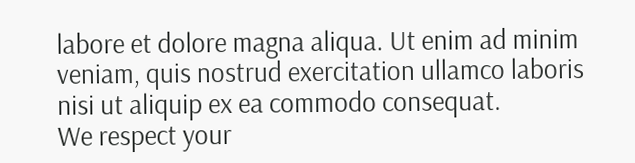labore et dolore magna aliqua. Ut enim ad minim veniam, quis nostrud exercitation ullamco laboris nisi ut aliquip ex ea commodo consequat.
We respect your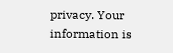privacy. Your information is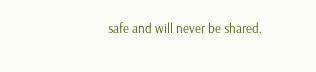safe and will never be shared.